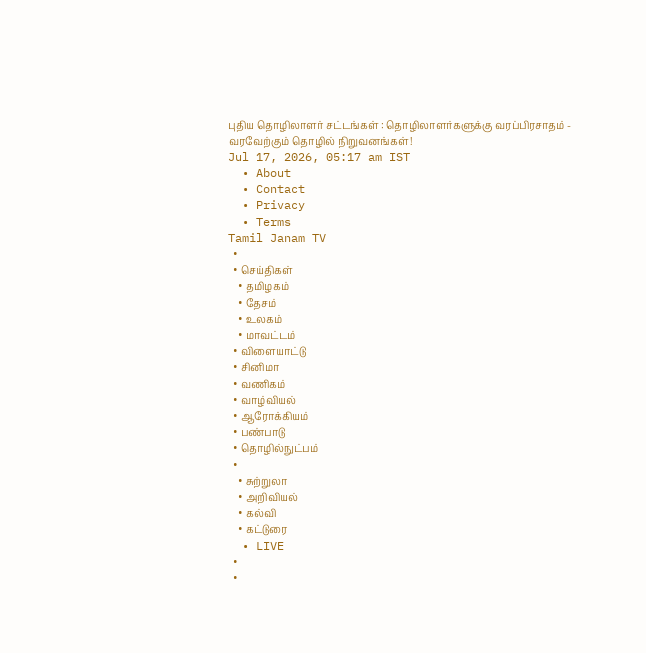புதிய தொழிலாளர் சட்டங்கள் : தொழிலாளர்களுக்கு வரப்பிரசாதம் - வரவேற்கும் தொழில் நிறுவனங்கள்!
Jul 17, 2026, 05:17 am IST
  • About
  • Contact
  • Privacy
  • Terms
Tamil Janam TV
  •
  • செய்திகள்
    • தமிழகம்
    • தேசம்
    • உலகம்
    • மாவட்டம்
  • விளையாட்டு
  • சினிமா
  • வணிகம்
  • வாழ்வியல்
  • ஆரோக்கியம்
  • பண்பாடு
  • தொழில்நுட்பம்
  •
    • சுற்றுலா
    • அறிவியல்
    • கல்வி
    • கட்டுரை
  • LIVE
  •
  •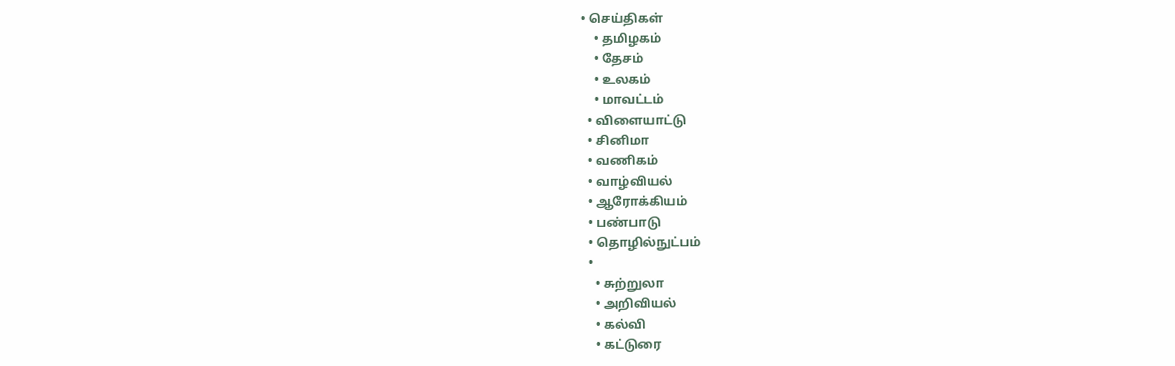• செய்திகள்
    • தமிழகம்
    • தேசம்
    • உலகம்
    • மாவட்டம்
  • விளையாட்டு
  • சினிமா
  • வணிகம்
  • வாழ்வியல்
  • ஆரோக்கியம்
  • பண்பாடு
  • தொழில்நுட்பம்
  •
    • சுற்றுலா
    • அறிவியல்
    • கல்வி
    • கட்டுரை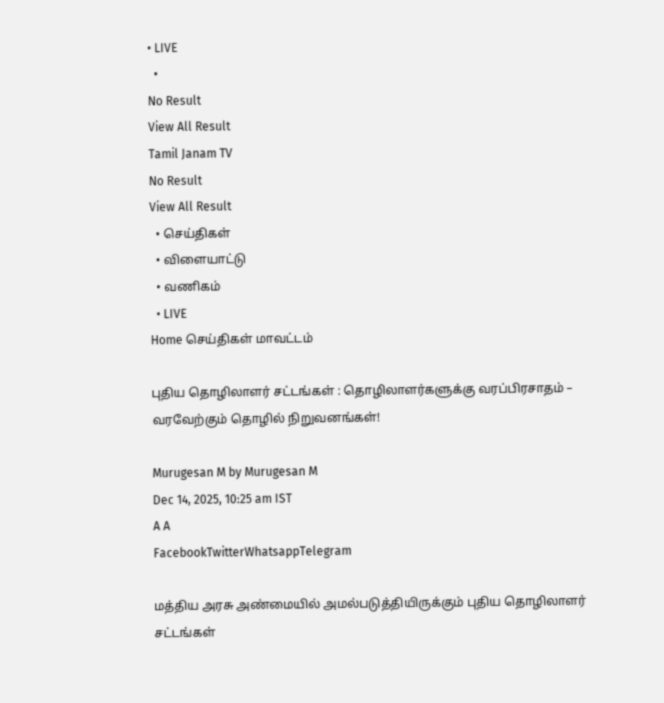• LIVE
  •
No Result
View All Result
Tamil Janam TV
No Result
View All Result
  • செய்திகள்
  • விளையாட்டு
  • வணிகம்
  • LIVE
Home செய்திகள் மாவட்டம்

புதிய தொழிலாளர் சட்டங்கள் : தொழிலாளர்களுக்கு வரப்பிரசாதம் – வரவேற்கும் தொழில் நிறுவனங்கள்!

Murugesan M by Murugesan M
Dec 14, 2025, 10:25 am IST
A A
FacebookTwitterWhatsappTelegram

மத்திய அரசு அண்மையில் அமல்படுத்தியிருக்கும் புதிய தொழிலாளர் சட்டங்கள்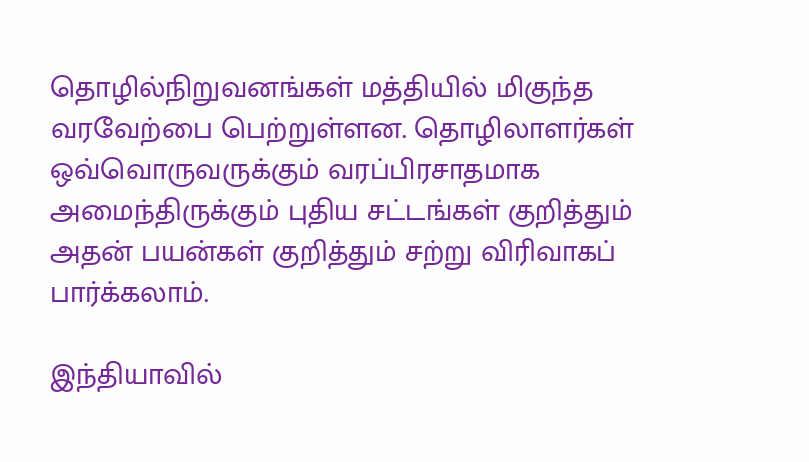தொழில்நிறுவனங்கள் மத்தியில் மிகுந்த வரவேற்பை பெற்றுள்ளன. தொழிலாளர்கள் ஒவ்வொருவருக்கும் வரப்பிரசாதமாக அமைந்திருக்கும் புதிய சட்டங்கள் குறித்தும் அதன் பயன்கள் குறித்தும் சற்று விரிவாகப் பார்க்கலாம்.

இந்தியாவில்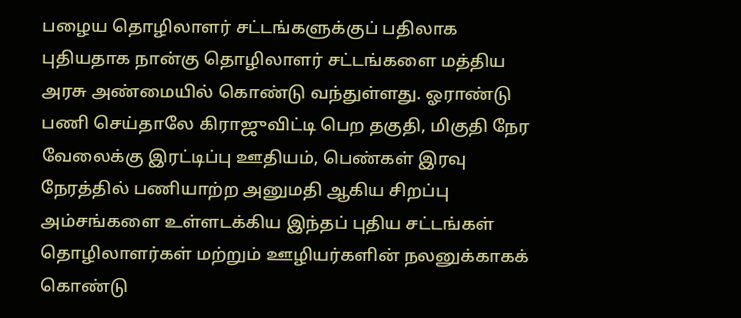பழைய தொழிலாளர் சட்டங்களுக்குப் பதிலாக புதியதாக நான்கு தொழிலாளர் சட்டங்களை மத்திய அரசு அண்மையில் கொண்டு வந்துள்ளது. ஓராண்டு பணி செய்தாலே கிராஜுவிட்டி பெற தகுதி, மிகுதி நேர வேலைக்கு இரட்டிப்பு ஊதியம், பெண்கள் இரவு நேரத்தில் பணியாற்ற அனுமதி ஆகிய சிறப்பு அம்சங்களை உள்ளடக்கிய இந்தப் புதிய சட்டங்கள் தொழிலாளர்கள் மற்றும் ஊழியர்களின் நலனுக்காகக் கொண்டு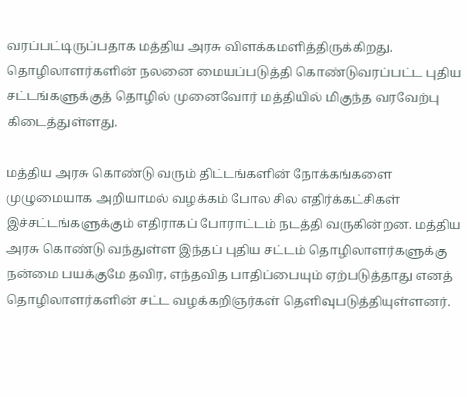வரப்பட்டிருப்பதாக மத்திய அரசு விளக்கமளித்திருக்கிறது. தொழிலாளர்களின் நலனை மையப்படுத்தி கொண்டுவரப்பட்ட புதிய சட்டங்களுக்குத் தொழில் முனைவோர் மத்தியில் மிகுந்த வரவேற்பு கிடைத்துள்ளது.

மத்திய அரசு கொண்டு வரும் திட்டங்களின் நோக்கங்களை முழுமையாக அறியாமல் வழக்கம் போல சில எதிர்க்கட்சிகள் இச்சட்டங்களுக்கும் எதிராகப் போராட்டம் நடத்தி வருகின்றன. மத்திய அரசு கொண்டு வந்துள்ள இந்தப் புதிய சட்டம் தொழிலாளர்களுக்கு நன்மை பயக்குமே தவிர, எந்தவித பாதிப்பையும் ஏற்படுத்தாது எனத் தொழிலாளர்களின் சட்ட வழக்கறிஞர்கள் தெளிவுபடுத்தியுள்ளனர்.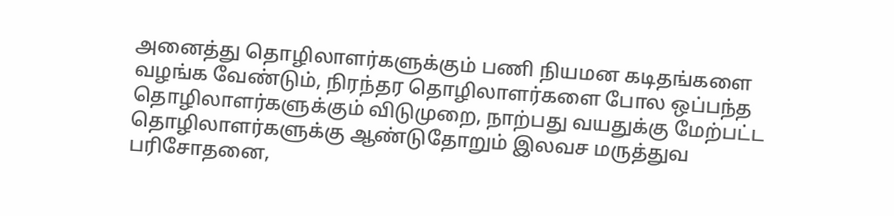அனைத்து தொழிலாளர்களுக்கும் பணி நியமன கடிதங்களை வழங்க வேண்டும், நிரந்தர தொழிலாளர்களை போல ஒப்பந்த தொழிலாளர்களுக்கும் விடுமுறை, நாற்பது வயதுக்கு மேற்பட்ட தொழிலாளர்களுக்கு ஆண்டுதோறும் இலவச மருத்துவ பரிசோதனை,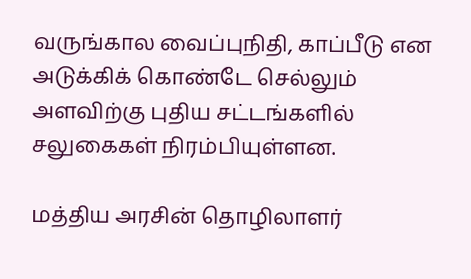வருங்கால வைப்புநிதி, காப்பீடு என அடுக்கிக் கொண்டே செல்லும் அளவிற்கு புதிய சட்டங்களில் சலுகைகள் நிரம்பியுள்ளன.

மத்திய அரசின் தொழிலாளர்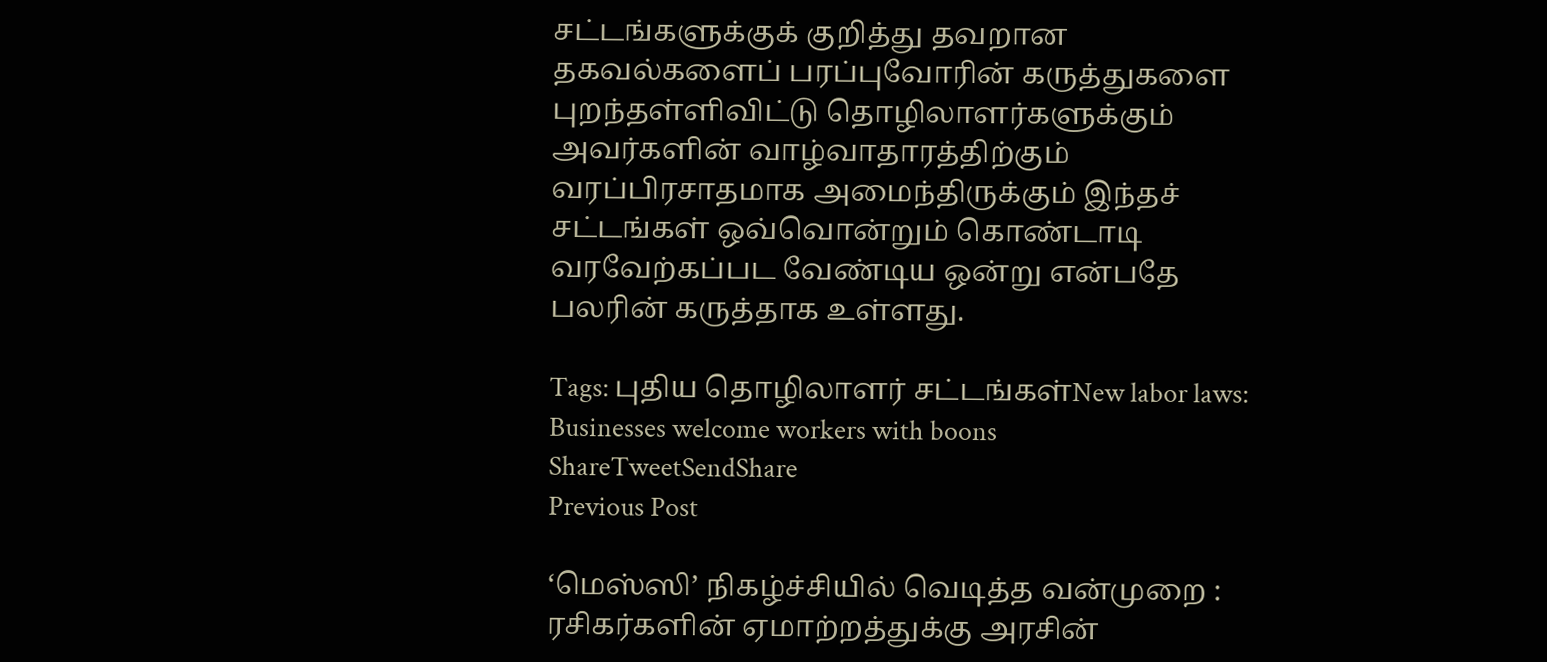சட்டங்களுக்குக் குறித்து தவறான தகவல்களைப் பரப்புவோரின் கருத்துகளை புறந்தள்ளிவிட்டு தொழிலாளர்களுக்கும் அவர்களின் வாழ்வாதாரத்திற்கும் வரப்பிரசாதமாக அமைந்திருக்கும் இந்தச் சட்டங்கள் ஒவ்வொன்றும் கொண்டாடி வரவேற்கப்பட வேண்டிய ஒன்று என்பதே பலரின் கருத்தாக உள்ளது.

Tags: புதிய தொழிலாளர் சட்டங்கள்New labor laws: Businesses welcome workers with boons
ShareTweetSendShare
Previous Post

‘மெஸ்ஸி’ நிகழ்ச்சியில் வெடித்த வன்முறை : ரசிகர்களின் ஏமாற்றத்துக்கு அரசின்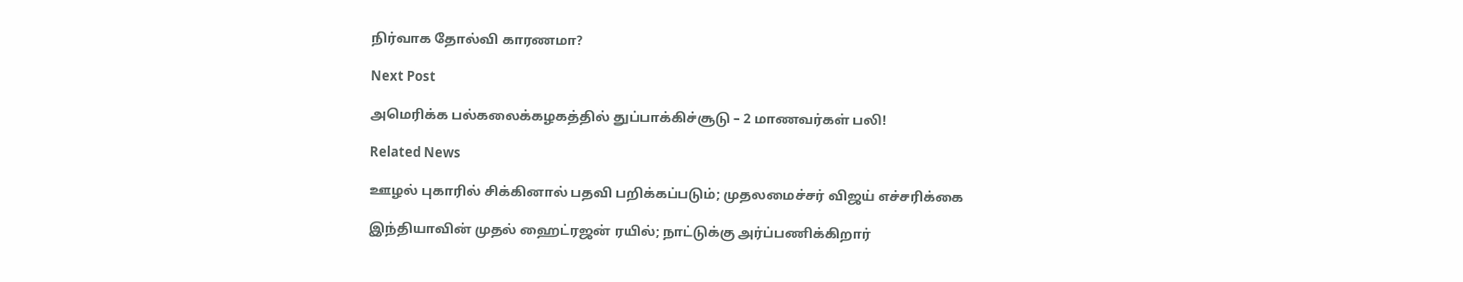நிர்வாக தோல்வி காரணமா?

Next Post

அமெரிக்க பல்கலைக்கழகத்தில் துப்பாக்கிச்சூடு – 2 மாணவர்கள் பலி!

Related News

ஊழல் புகாரில் சிக்கினால் பதவி பறிக்கப்படும்; முதலமைச்சர் விஜய் எச்சரிக்கை

இந்தியாவின் முதல் ஹைட்ரஜன் ரயில்; நாட்டுக்கு அர்ப்பணிக்கிறார்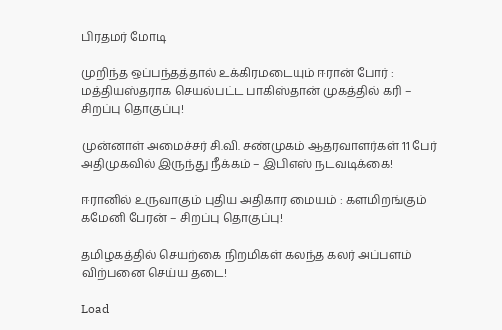பிரதமர் மோடி

முறிந்த ஒப்பந்தத்தால் உக்கிரமடையும் ஈரான் போர் : மத்தியஸ்தராக செயல்பட்ட பாகிஸ்தான் முகத்தில் கரி – சிறப்பு தொகுப்பு!

முன்னாள் அமைச்சர் சி.வி. சண்முகம் ஆதரவாளர்கள் 11 பேர் அதிமுகவில் இருந்து நீக்கம் – இபிஎஸ் நடவடிக்கை!

ஈரானில் உருவாகும் புதிய அதிகார மையம் : களமிறங்கும் கமேனி பேரன் – சிறப்பு தொகுப்பு!

தமிழகத்தில் செயற்கை நிறமிகள் கலந்த கலர் அப்பளம் விற்பனை செய்ய தடை!

Load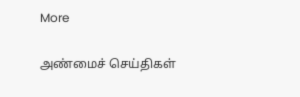More

அண்மைச் செய்திகள்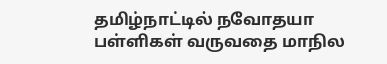தமிழ்நாட்டில் நவோதயா பள்ளிகள் வருவதை மாநில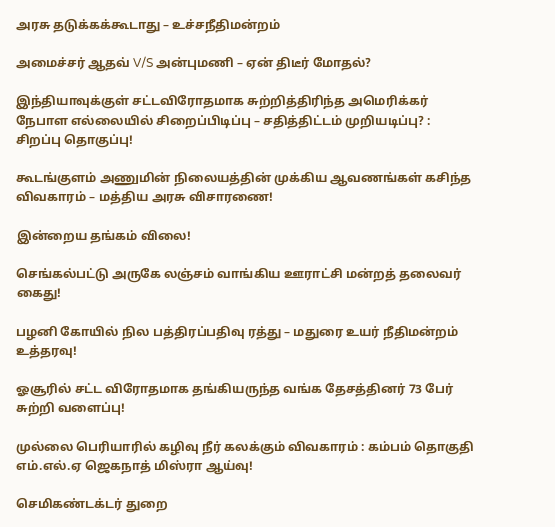அரசு தடுக்கக்கூடாது – உச்சநீதிமன்றம்

அமைச்சர் ஆதவ் V/S அன்புமணி – ஏன் திடீர் மோதல்?

இந்தியாவுக்குள் சட்டவிரோதமாக சுற்றித்திரிந்த அமெரிக்கர் நேபாள எல்லையில் சிறைப்பிடிப்பு – சதித்திட்டம் முறியடிப்பு? : சிறப்பு தொகுப்பு!

கூடங்குளம் அணுமின் நிலையத்தின் முக்கிய ஆவணங்கள் கசிந்த விவகாரம் – மத்திய அரசு விசாரணை!

இன்றைய தங்கம் விலை!

செங்கல்பட்டு அருகே லஞ்சம் வாங்கிய ஊராட்சி மன்றத் தலைவர் கைது!

பழனி கோயில் நில பத்திரப்பதிவு ரத்து – மதுரை உயர் நீதிமன்றம் உத்தரவு!

ஓசூரில் சட்ட விரோதமாக தங்கியருந்த வங்க தேசத்தினர் 73 பேர் சுற்றி வளைப்பு!

முல்லை பெரியாரில் கழிவு நீர் கலக்கும் விவகாரம் : கம்பம் தொகுதி எம்.எல்.ஏ ஜெகநாத் மிஸ்ரா ஆய்வு!

செமிகண்டக்டர் துறை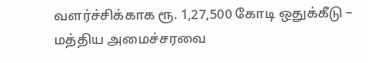வளர்ச்சிக்காக ரூ. 1,27,500 கோடி ஒதுக்கீடு – மத்திய அமைச்சரவை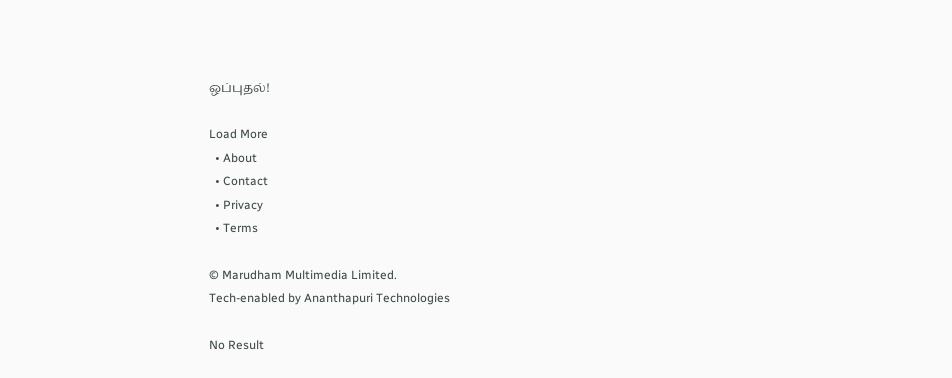ஒப்புதல்!

Load More
  • About
  • Contact
  • Privacy
  • Terms

© Marudham Multimedia Limited.
Tech-enabled by Ananthapuri Technologies

No Result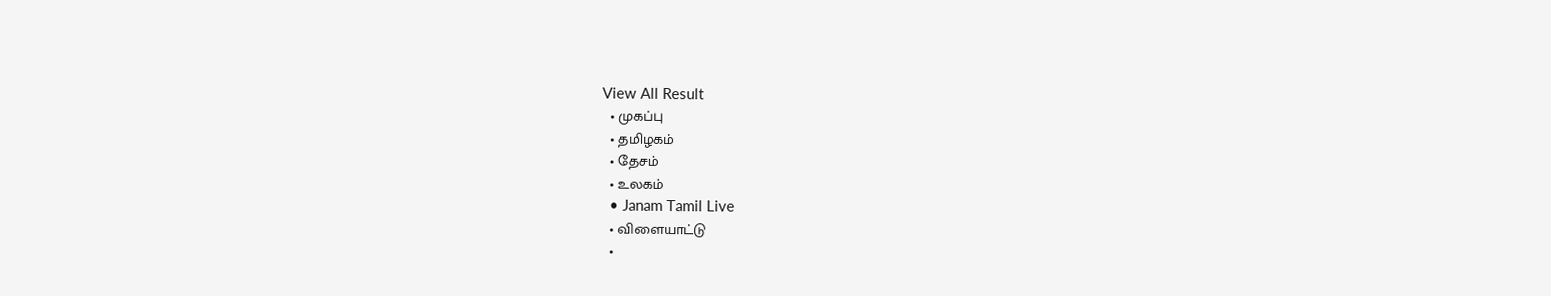View All Result
  • முகப்பு
  • தமிழகம்
  • தேசம்
  • உலகம்
  • Janam Tamil Live
  • விளையாட்டு
  •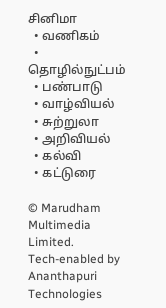சினிமா
  • வணிகம்
  • தொழில்நுட்பம்
  • பண்பாடு
  • வாழ்வியல்
  • சுற்றுலா
  • அறிவியல்
  • கல்வி
  • கட்டுரை

© Marudham Multimedia Limited.
Tech-enabled by Ananthapuri Technologies